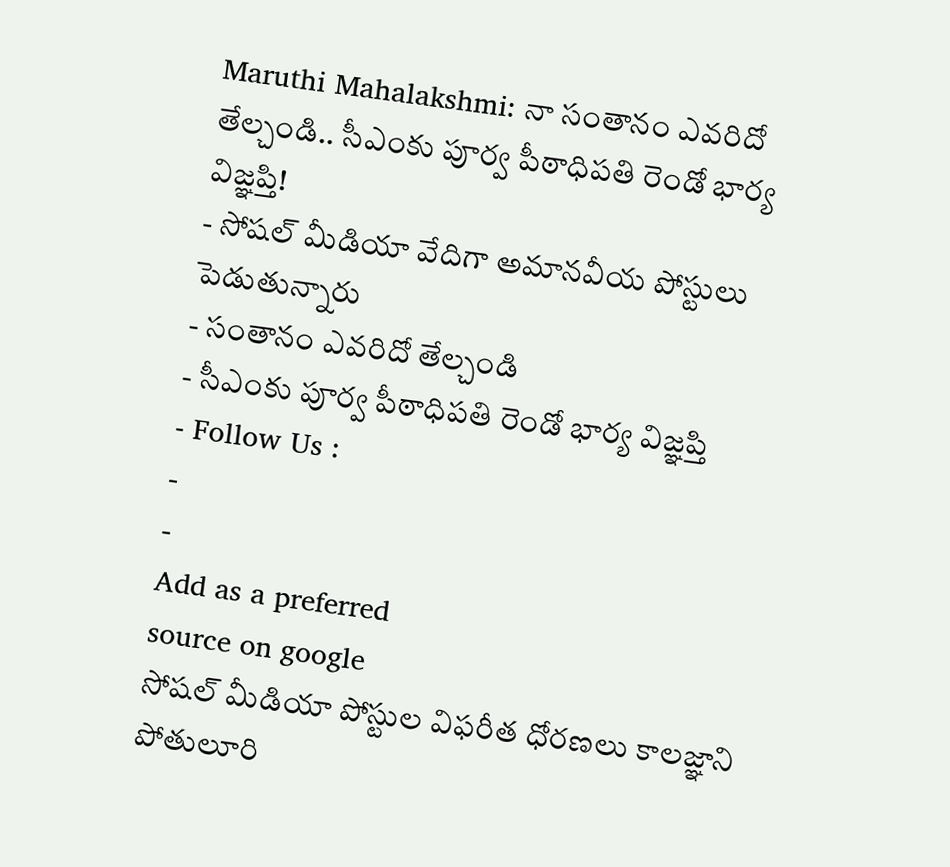Maruthi Mahalakshmi: నా సంతానం ఎవరిదో తేల్చండి.. సీఎంకు పూర్వ పీఠాధిపతి రెండో భార్య విజ్ఞప్తి!
- సోషల్ మీడియా వేదిగా అమానవీయ పోస్టులు పెడుతున్నారు
- సంతానం ఎవరిదో తేల్చండి
- సీఎంకు పూర్వ పీఠాధిపతి రెండో భార్య విజ్ఞప్తి
- Follow Us :
-
-
Add as a preferred
source on google
సోషల్ మీడియా పోస్టుల విఫరీత ధోరణలు కాలజ్ఞాని పోతులూరి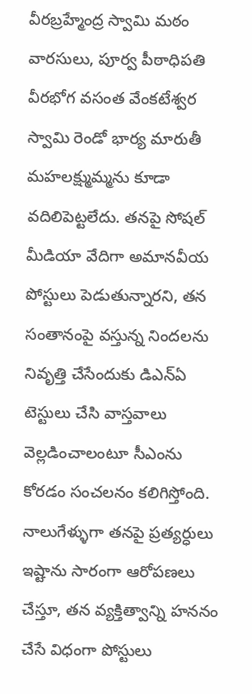వీరబ్రహ్మేంద్ర స్వామి మఠం వారసులు, పూర్వ పీఠాధిపతి వీరభోగ వసంత వేంకటేశ్వర స్వామి రెండో భార్య మారుతీ మహలక్ష్ముమ్మను కూడా వదిలిపెట్టలేదు. తనపై సోషల్ మీడియా వేదిగా అమానవీయ పోస్టులు పెడుతున్నారని, తన సంతానంపై వస్తున్న నిందలను నివృత్తి చేసేందుకు డిఎన్ఏ టెస్టులు చేసి వాస్తవాలు వెల్లడించాలంటూ సీఎంను కోరడం సంచలనం కలిగిస్తోంది. నాలుగేళ్ళుగా తనపై ప్రత్యర్ధులు ఇష్టాను సారంగా ఆరోపణలు చేస్తూ, తన వ్యక్తిత్వాన్ని హననం చేసే విధంగా పోస్టులు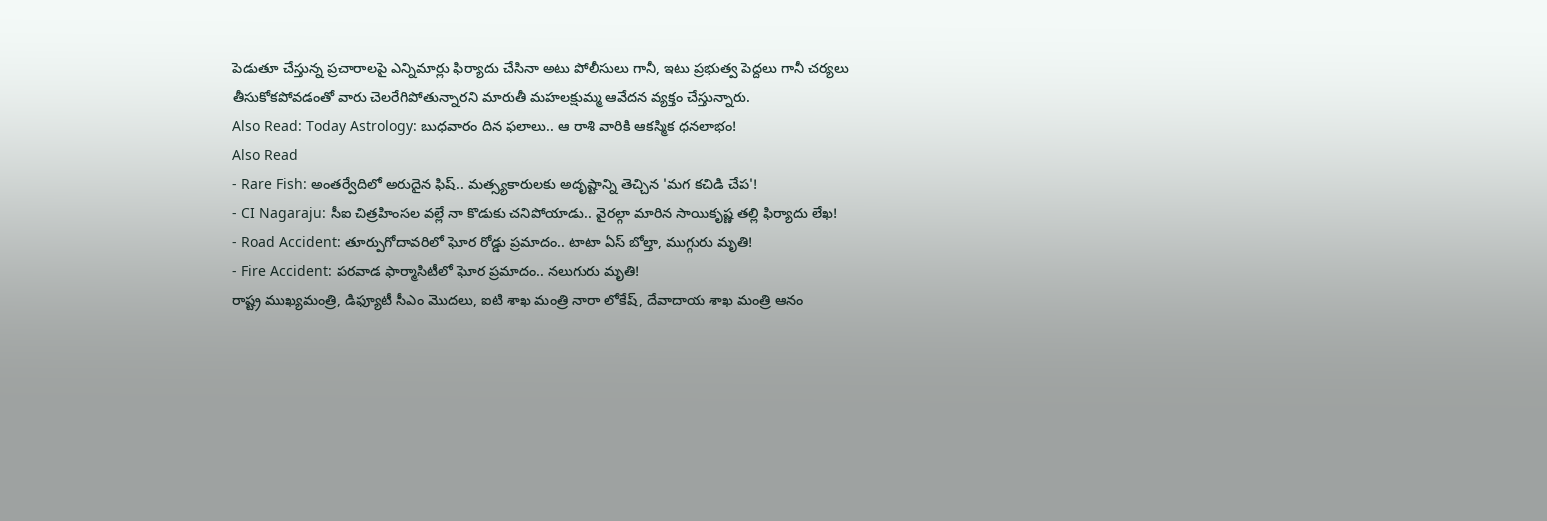పెడుతూ చేస్తున్న ప్రచారాలపై ఎన్నిమార్లు ఫిర్యాదు చేసినా అటు పోలీసులు గానీ, ఇటు ప్రభుత్వ పెద్దలు గానీ చర్యలు తీసుకోకపోవడంతో వారు చెలరేగిపోతున్నారని మారుతీ మహలక్షుమ్మ ఆవేదన వ్యక్తం చేస్తున్నారు.
Also Read: Today Astrology: బుధవారం దిన ఫలాలు.. ఆ రాశి వారికి ఆకస్మిక ధనలాభం!
Also Read
- Rare Fish: అంతర్వేదిలో అరుదైన ఫిష్.. మత్స్యకారులకు అదృష్టాన్ని తెచ్చిన 'మగ కచిడి చేప'!
- CI Nagaraju: సీఐ చిత్రహింసల వల్లే నా కొడుకు చనిపోయాడు.. వైరల్గా మారిన సాయికృష్ణ తల్లి ఫిర్యాదు లేఖ!
- Road Accident: తూర్పుగోదావరిలో ఘోర రోడ్డు ప్రమాదం.. టాటా ఏస్ బోల్తా, ముగ్గురు మృతి!
- Fire Accident: పరవాడ ఫార్మాసిటీలో ఘోర ప్రమాదం.. నలుగురు మృతి!
రాష్ట్ర ముఖ్యమంత్రి, డిఫ్యూటీ సీఎం మొదలు, ఐటి శాఖ మంత్రి నారా లోకేష్, దేవాదాయ శాఖ మంత్రి ఆనం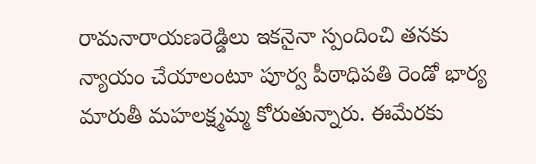రామనారాయణరెడ్డిలు ఇకనైనా స్పందించి తనకు న్యాయం చేయాలంటూ పూర్వ పీఠాధిపతి రెండో భార్య మారుతీ మహలక్ష్మమ్మ కోరుతున్నారు. ఈమేరకు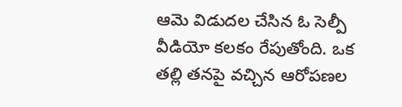ఆమె విడుదల చేసిన ఓ సెల్పీ వీడియో కలకం రేపుతోంది. ఒక తల్లి తనపై వచ్చిన ఆరోపణల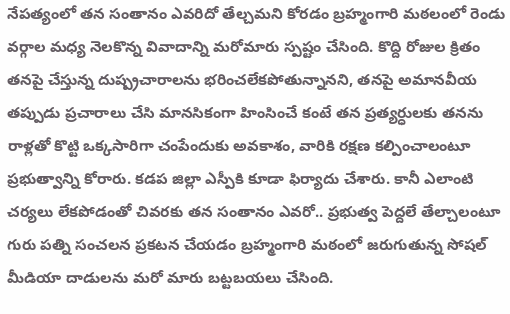నేపత్యంలో తన సంతానం ఎవరిదో తేల్చమని కోరడం బ్రహ్మంగారి మఠలంలో రెండు వర్గాల మధ్య నెలకొన్న వివాదాన్ని మరోమారు స్పష్టం చేసింది. కొద్ది రోజుల క్రితం తనపై చేస్తున్న దుష్ప్రచారాలను భరించలేకపోతున్నానని, తనపై అమానవీయ తప్పుడు ప్రచారాలు చేసి మానసికంగా హింసించే కంటే తన ప్రత్యర్ధులకు తనను రాళ్లతో కొట్టి ఒక్కసారిగా చంపేందుకు అవకాశం, వారికి రక్షణ కల్పించాలంటూ ప్రభుత్వాన్ని కోరారు. కడప జిల్లా ఎస్పీకి కూడా ఫిర్యాదు చేశారు. కానీ ఎలాంటి చర్యలు లేకపోడంతో చివరకు తన సంతానం ఎవరో.. ప్రభుత్వ పెద్దలే తేల్చాలంటూ గురు పత్ని సంచలన ప్రకటన చేయడం బ్రహ్మంగారి మఠంలో జరుగుతున్న సోషల్ మీడియా దాడులను మరో మారు బట్టబయలు చేసింది.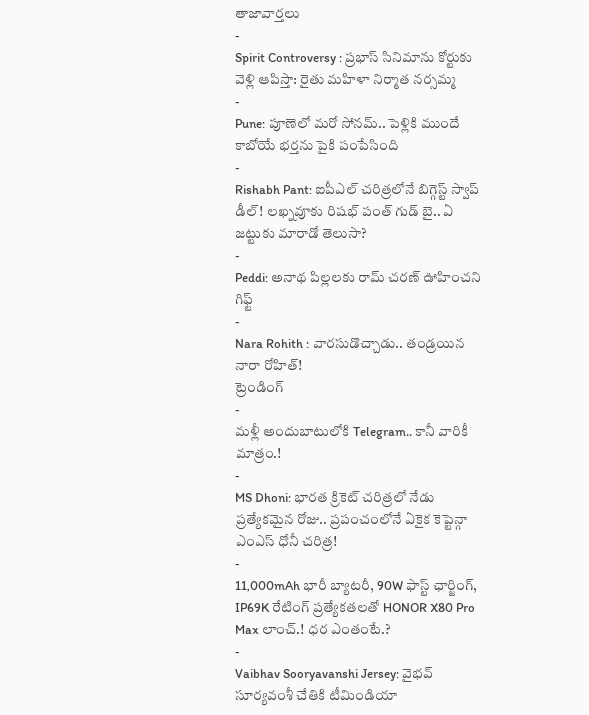తాజావార్తలు
-
Spirit Controversy : ప్రభాస్ సినిమాను కోర్టుకు వెళ్లి ఆపిస్తా: రైతు మహిళా నిర్మాత నర్సమ్మ
-
Pune: పూణెలో మరో సోనమ్.. పెళ్లికి ముందే కాబోయే భర్తను పైకి పంపేసింది
-
Rishabh Pant: ఐపీఎల్ చరిత్రలోనే బిగ్గెస్ట్ స్వాప్ డీల్! లఖ్నవూకు రిషభ్ పంత్ గుడ్ బై.. ఏ జట్టుకు మారాడో తెలుసా?
-
Peddi: అనాథ పిల్లలకు రామ్ చరణ్ ఊహించని గిఫ్ట్
-
Nara Rohith : వారసుడొచ్చాడు.. తండ్రయిన నారా రోహిత్!
ట్రెండింగ్
-
మళ్లీ అందుబాటులోకి Telegram.. కానీ వారికీ మాత్రం.!
-
MS Dhoni: భారత క్రికెట్ చరిత్రలో నేడు ప్రత్యేకమైన రోజు.. ప్రపంచంలోనే ఏకైక కెప్టెన్గా ఎంఎస్ ధోనీ చరిత్ర!
-
11,000mAh భారీ బ్యాటరీ, 90W ఫాస్ట్ ఛార్జింగ్, IP69K రేటింగ్ ప్రత్యేకతలతో HONOR X80 Pro Max లాంచ్.! ధర ఎంతంటే.?
-
Vaibhav Sooryavanshi Jersey: వైభవ్ సూర్యవంశీ చేతికి టీమిండియా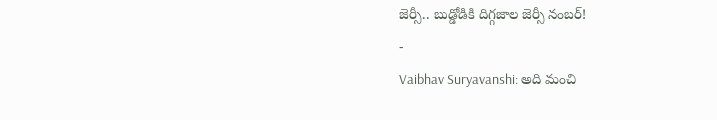జెర్సీ.. బుడ్డోడికి దిగ్గజాల జెర్సీ నంబర్!
-
Vaibhav Suryavanshi: అది మంచి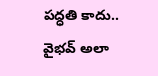పద్ధతి కాదు.. వైభవ్ అలా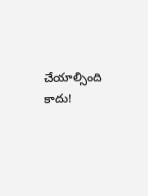చేయాల్సింది కాదు!